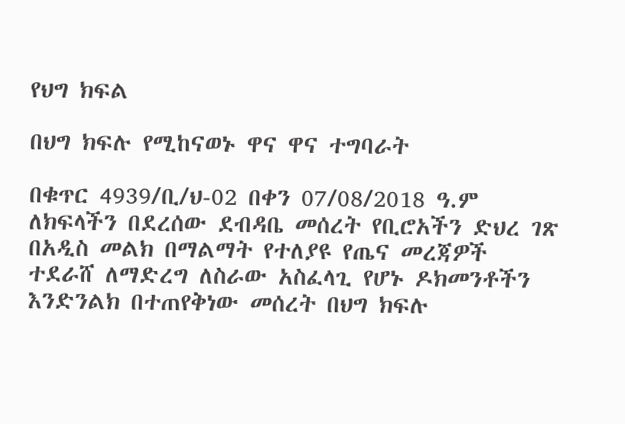የህግ ክፍል

በህግ ክፍሉ የሚከናወኑ ዋና ዋና ተግባራት

በቁጥር 4939/ቢ/ህ-02 በቀን 07/08/2018 ዓ.ም ለክፍላችን በደረሰው ደብዳቤ መሰረት የቢሮአችን ድህረ ገጽ በአዲስ መልክ በማልማት የተለያዩ የጤና መረጃዎች ተደራሸ ለማድረግ ለስራው አስፈላጊ የሆኑ ዶክመንቶችን እንድንልክ በተጠየቅነው መሰረት በህግ ክፍሉ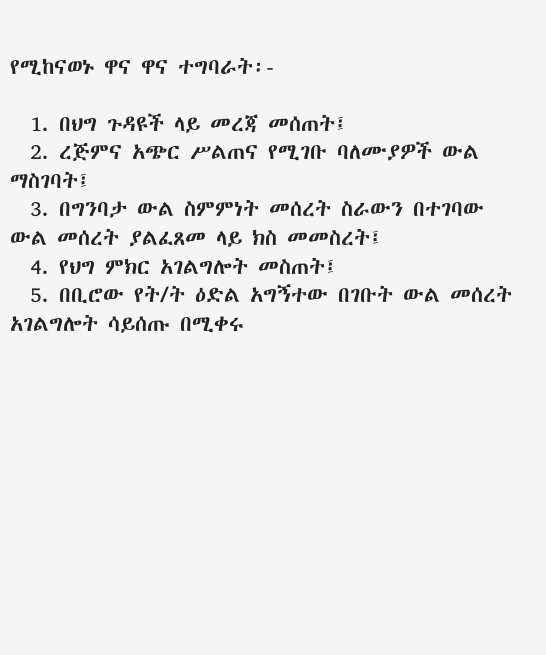የሚከናወኑ ዋና ዋና ተግባራት፡-

  1. በህግ ጉዳዩች ላይ መረጃ መሰጠት፤
  2. ረጅምና አጭር ሥልጠና የሚገቡ ባለሙያዎች ውል ማስገባት፤
  3. በግንባታ ውል ስምምነት መሰረት ስራውን በተገባው ውል መሰረት ያልፈጸመ ላይ ክስ መመስረት፤
  4. የህግ ምክር አገልግሎት መስጠት፤
  5. በቢሮው የት/ት ዕድል አግኝተው በገቡት ውል መሰረት አገልግሎት ሳይሰጡ በሚቀሩ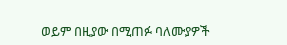ወይም በዚያው በሚጠፉ ባለሙያዎች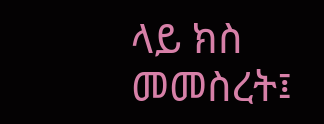ላይ ክስ መመስረት፤